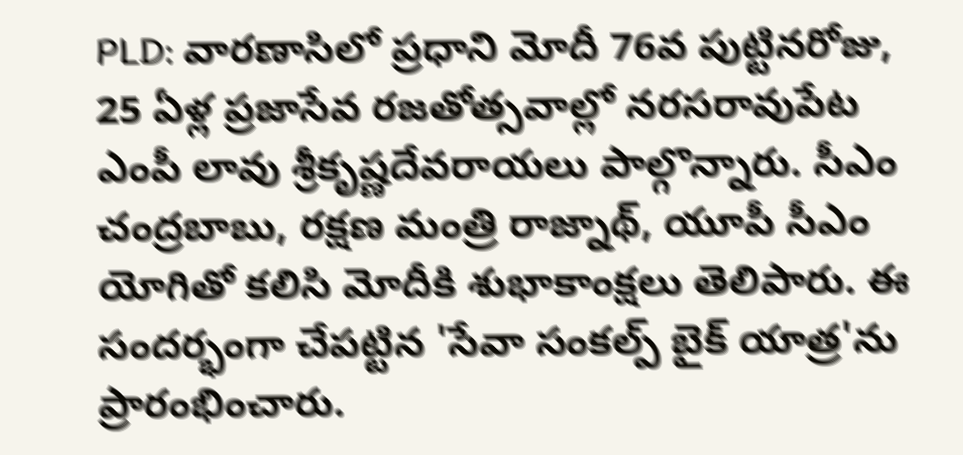PLD: వారణాసిలో ప్రధాని మోదీ 76వ పుట్టినరోజు, 25 ఏళ్ల ప్రజాసేవ రజతోత్సవాల్లో నరసరావుపేట ఎంపీ లావు శ్రీకృష్ణదేవరాయలు పాల్గొన్నారు. సీఎం చంద్రబాబు, రక్షణ మంత్రి రాజ్నాథ్, యూపీ సీఎం యోగితో కలిసి మోదీకి శుభాకాంక్షలు తెలిపారు. ఈ సందర్భంగా చేపట్టిన 'సేవా సంకల్ప్ బైక్ యాత్ర'ను ప్రారంభించారు.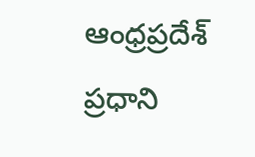ఆంధ్రప్రదేశ్
ప్రధాని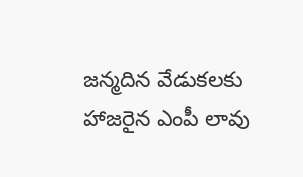జన్మదిన వేడుకలకు హాజరైన ఎంపీ లావు